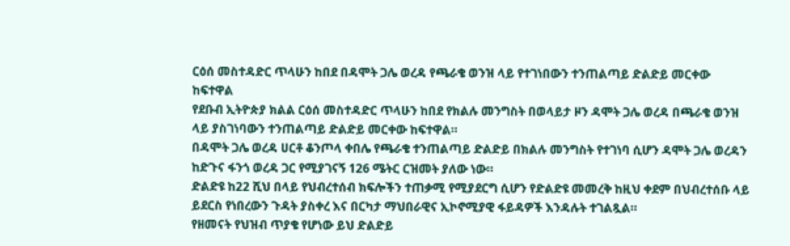ርዕሰ መስተዳድር ጥላሁን ከበደ በዳሞት ጋሌ ወረዳ የጫራቄ ወንዝ ላይ የተገነበውን ተንጠልጣይ ድልድይ መርቀው ከፍተዋል
የደቡብ ኢትዮጵያ ክልል ርዕሰ መስተዳድር ጥላሁን ከበደ የክልሉ መንግስት በወላይታ ዞን ዳሞት ጋሌ ወረዳ በጫራቄ ወንዝ ላይ ያስገነባውን ተንጠልጣይ ድልድይ መርቀው ከፍተዋል።
በዳሞት ጋሌ ወረዳ ሀርቶ ቆንጦላ ቀበሌ የጫራቄ ተንጠልጣይ ድልድይ በክልሉ መንግስት የተገነባ ሲሆን ዳሞት ጋሌ ወረዳን ከድጉና ፋንጎ ወረዳ ጋር የሚያገናኝ 126 ሜትር ርዝመት ያለው ነው።
ድልድዩ ከ22 ሺህ በላይ የህብረተሰብ ክፍሎችን ተጠቃሚ የሚያደርግ ሲሆን የድልድዩ መመረቅ ከዚህ ቀደም በህብረተሰቡ ላይ ይደርስ የነበረውን ጉዳት ያስቀረ እና በርካታ ማህበራዊና ኢኮኖሚያዊ ፋይዳዎች እንዳሉት ተገልጿል።
የዘመናት የህዝብ ጥያቄ የሆነው ይህ ድልድይ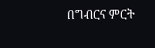በግብርና ምርት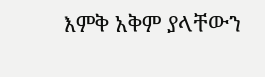እምቅ አቅም ያላቸውን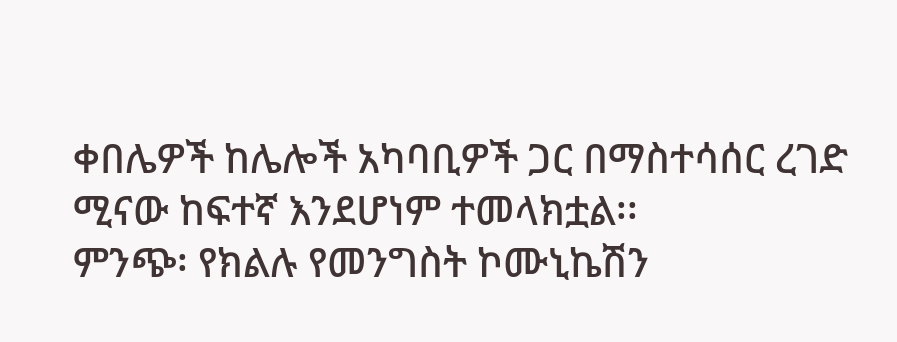ቀበሌዎች ከሌሎች አካባቢዎች ጋር በማስተሳሰር ረገድ ሚናው ከፍተኛ እንደሆነም ተመላክቷል፡፡
ምንጭ፡ የክልሉ የመንግስት ኮሙኒኬሽን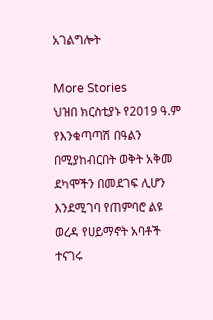አገልግሎት

More Stories
ህዝበ ክርስቲያኑ የ2019 ዓ.ም የእንቁጣጣሽ በዓልን በሚያከብርበት ወቅት አቅመ ደካሞችን በመደገፍ ሊሆን እንደሚገባ የጠምባሮ ልዩ ወረዳ የሀይማኖት አባቶች ተናገሩ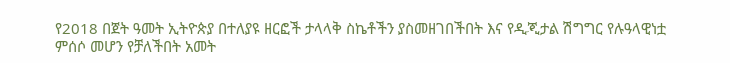የ2018 በጀት ዓመት ኢትዮጵያ በተለያዩ ዘርፎች ታላላቅ ስኬቶችን ያስመዘገበችበት እና የዲጂታል ሽግግር የሉዓላዊነቷ ምሰሶ መሆን የቻለችበት አመት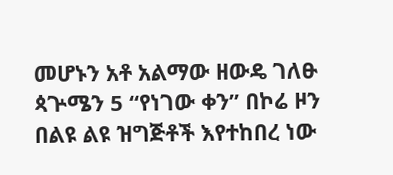መሆኑን አቶ አልማው ዘውዴ ገለፁ
ጳጕሜን 5 “የነገው ቀን” በኮሬ ዞን በልዩ ልዩ ዝግጅቶች እየተከበረ ነው